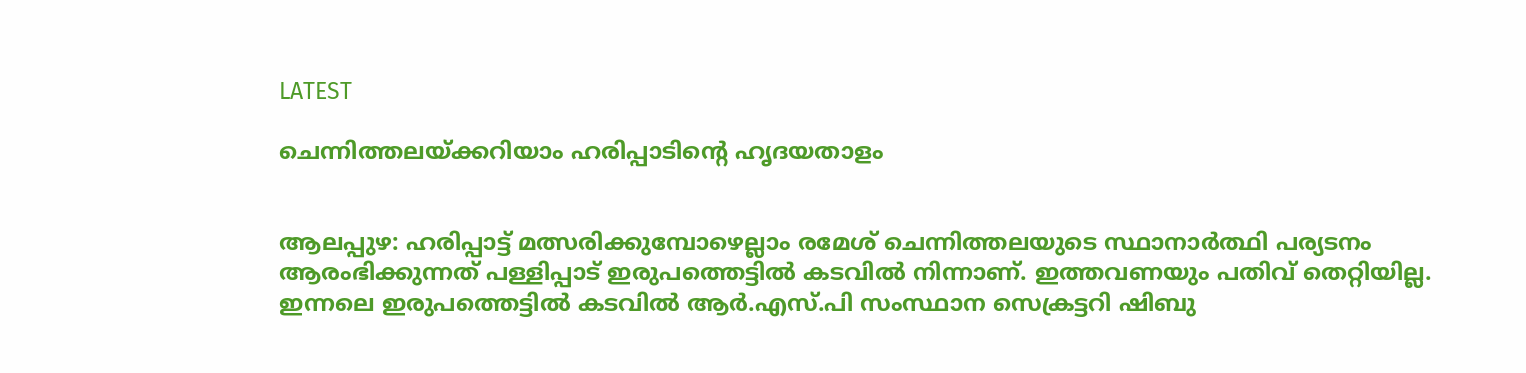LATEST

ചെന്നിത്തലയ്‌ക്കറിയാം ഹരിപ്പാടിന്റെ ഹൃദയതാളം


ആലപ്പുഴ: ഹരിപ്പാട്ട് മത്സരിക്കുമ്പോഴെല്ലാം രമേശ് ചെന്നിത്തലയുടെ സ്ഥാനാർത്ഥി പര്യടനം ആരംഭിക്കുന്നത് പള്ളിപ്പാട് ഇരുപത്തെട്ടിൽ കടവിൽ നിന്നാണ്. ഇത്തവണയും പതിവ് തെറ്റിയില്ല. ഇന്നലെ ഇരുപത്തെട്ടിൽ കടവിൽ ആർ.എസ്.പി സംസ്ഥാന സെക്രട്ടറി ഷിബു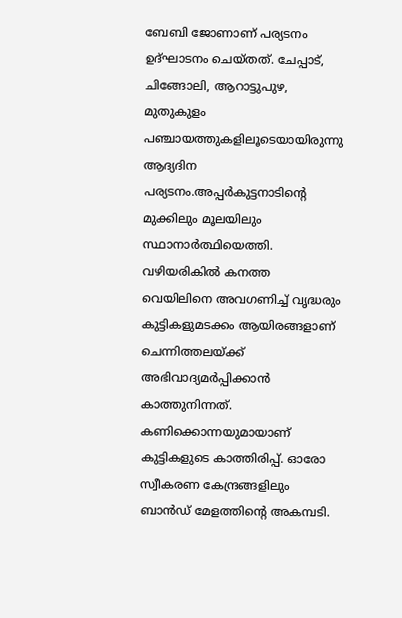ബേബി ജോണാണ് പര്യടനം ഉദ്ഘാടനം ചെയ്‌തത്. ചേപ്പാട്, ചിങ്ങോലി, ആറാട്ടുപുഴ, മുതുകുളം പഞ്ചായത്തുകളിലൂടെയായിരുന്നു ആദ്യദിന പര്യടനം.അപ്പർകുട്ടനാടിന്റെ മുക്കിലും മൂലയിലും സ്ഥാനാർത്ഥിയെത്തി. വഴിയരികിൽ കനത്ത വെയിലിനെ അവഗണിച്ച് വൃദ്ധരും കുട്ടികളുമടക്കം ആയിരങ്ങളാണ് ചെന്നിത്തലയ്‌ക്ക് അഭിവാദ്യമർപ്പിക്കാൻ കാത്തുനിന്നത്. കണിക്കൊന്നയുമായാണ് കുട്ടികളുടെ കാത്തിരിപ്പ്. ഓരോ സ്വീകരണ കേന്ദ്രങ്ങളിലും ബാൻഡ് മേളത്തിന്റെ അകമ്പടി.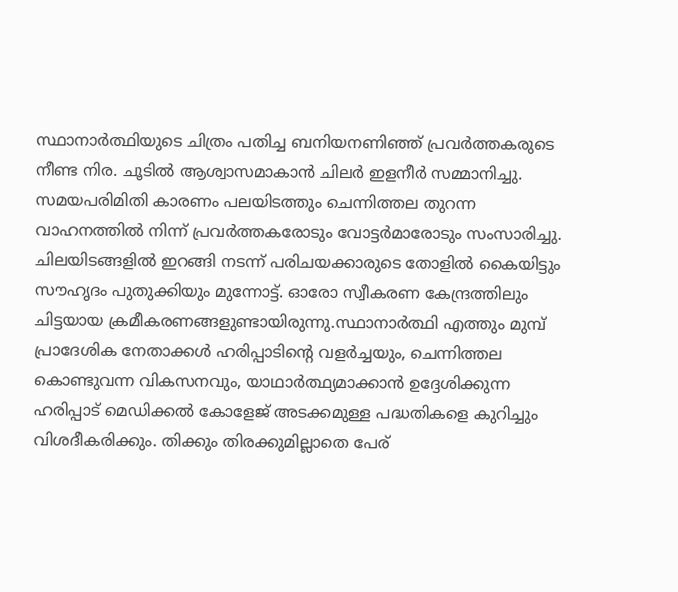സ്ഥാനാർത്ഥിയുടെ ചിത്രം പതിച്ച ബനിയനണിഞ്ഞ് പ്രവർത്തകരുടെ നീണ്ട നിര. ചൂടിൽ ആശ്വാസമാകാൻ ചിലർ ഇളനീർ സമ്മാനിച്ചു. സമയപരിമിതി കാരണം പലയിടത്തും ചെന്നിത്തല തുറന്ന വാഹനത്തിൽ നിന്ന് പ്രവർത്തകരോടും വോട്ടർമാരോടും സംസാരിച്ചു. ചിലയിടങ്ങളിൽ ഇറങ്ങി നടന്ന് പരിചയക്കാരുടെ തോളിൽ കൈയിട്ടും സൗഹൃദം പുതുക്കിയും മുന്നോട്ട്. ഓരോ സ്വീകരണ കേന്ദ്രത്തിലും ചിട്ടയായ ക്രമീകരണങ്ങളുണ്ടായിരുന്നു.സ്ഥാനാർത്ഥി എത്തും മുമ്പ് പ്രാദേശിക നേതാക്കൾ ഹരിപ്പാടിന്റെ വളർച്ചയും, ചെന്നിത്തല കൊണ്ടുവന്ന വികസനവും, യാഥാർത്ഥ്യമാക്കാൻ ഉദ്ദേശിക്കുന്ന ഹരിപ്പാട് മെഡിക്കൽ കോളേജ് അടക്കമുള്ള പദ്ധതികളെ കുറിച്ചും വിശദീകരിക്കും. തിക്കും തിരക്കുമില്ലാതെ പേര്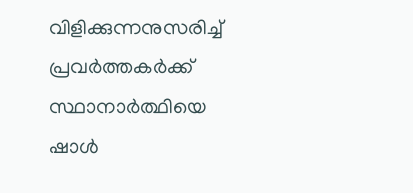വിളിക്കുന്നനുസരിച്ച് പ്രവർത്തകർക്ക് സ്ഥാനാർത്ഥിയെ ഷാൾ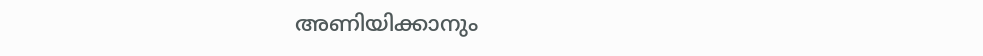അണിയിക്കാനും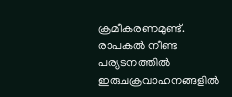ക്രമീകരണമുണ്ട്. രാപകൽ നീണ്ട പര്യടനത്തിൽ ഇരുചക്രവാഹനങ്ങളിൽ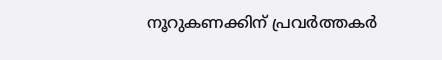നൂറുകണക്കിന് പ്രവർത്തകർ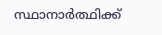സ്ഥാനാർത്ഥിക്ക്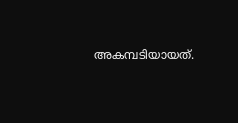അകമ്പടിയായത്.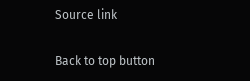Source link

Back to top button